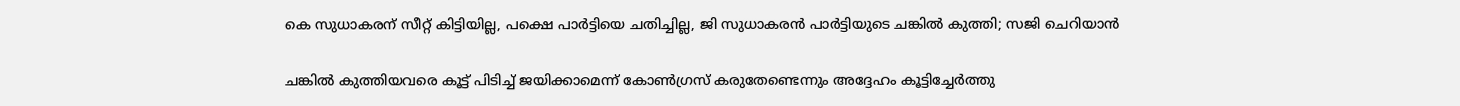കെ സുധാകരന് സീറ്റ് കിട്ടിയില്ല, പക്ഷെ പാർട്ടിയെ ചതിച്ചില്ല, ജി സുധാകരൻ പാർട്ടിയുടെ ചങ്കിൽ കുത്തി; സജി ചെറിയാൻ

ചങ്കില്‍ കുത്തിയവരെ കൂട്ട് പിടിച്ച് ജയിക്കാമെന്ന് കോണ്‍ഗ്രസ് കരുതേണ്ടെന്നും അദ്ദേഹം കൂട്ടിച്ചേര്‍ത്തു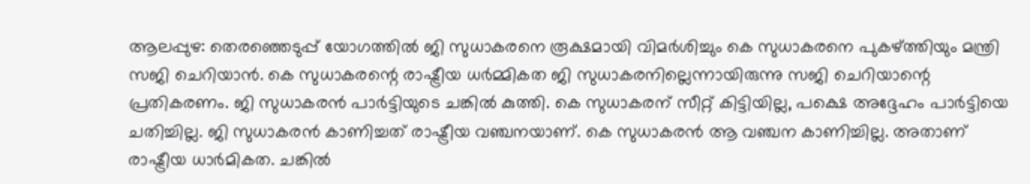ആലപ്പുഴ: തെരഞ്ഞെടുപ്പ് യോഗത്തില്‍ ജി സുധാകരനെ രൂക്ഷമായി വിമര്‍ശിച്ചും കെ സുധാകരനെ പുകഴ്ത്തിയും മന്ത്രി സജി ചെറിയാന്‍. കെ സുധാകരന്റെ രാഷ്ട്രീയ ധര്‍മ്മികത ജി സുധാകരനില്ലെന്നായിരുന്നു സജി ചെറിയാന്റെ പ്രതികരണം. ജി സുധാകരന്‍ പാര്‍ട്ടിയുടെ ചങ്കില്‍ കുത്തി. കെ സുധാകരന് സീറ്റ് കിട്ടിയില്ല, പക്ഷെ അദ്ദേഹം പാര്‍ട്ടിയെ ചതിച്ചില്ല. ജി സുധാകരന്‍ കാണിച്ചത് രാഷ്ട്രീയ വഞ്ചനയാണ്. കെ സുധാകരന്‍ ആ വഞ്ചന കാണിച്ചില്ല. അതാണ് രാഷ്ട്രീയ ധാര്‍മികത. ചങ്കില്‍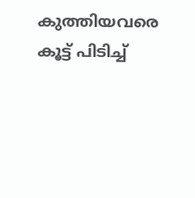കുത്തിയവരെ കൂട്ട് പിടിച്ച്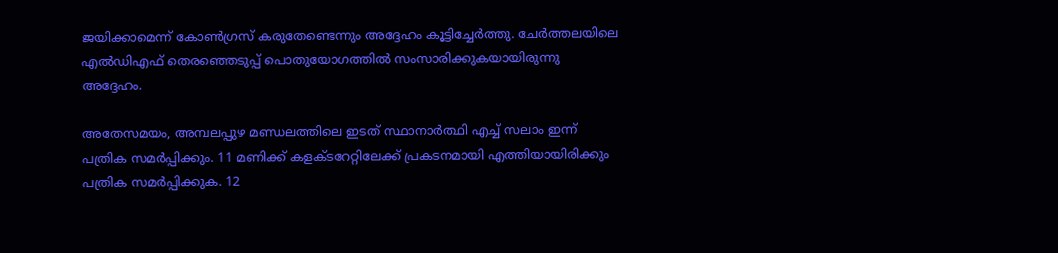ജയിക്കാമെന്ന് കോണ്‍ഗ്രസ് കരുതേണ്ടെന്നും അദ്ദേഹം കൂട്ടിച്ചേര്‍ത്തു. ചേര്‍ത്തലയിലെ എല്‍ഡിഎഫ് തെരഞ്ഞെടുപ്പ് പൊതുയോഗത്തില്‍ സംസാരിക്കുകയായിരുന്നു അദ്ദേഹം.

അതേസമയം, അമ്പലപ്പുഴ മണ്ഡലത്തിലെ ഇടത് സ്ഥാനാര്‍ത്ഥി എച്ച് സലാം ഇന്ന് പത്രിക സമര്‍പ്പിക്കും. 11 മണിക്ക് കളക്ടറേറ്റിലേക്ക് പ്രകടനമായി എത്തിയായിരിക്കും പത്രിക സമര്‍പ്പിക്കുക. 12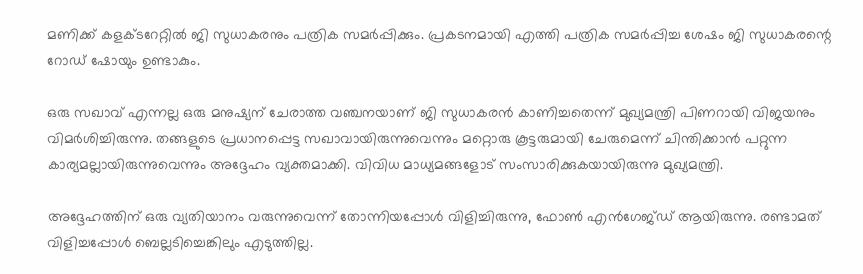മണിക്ക് കളക്ടറേറ്റില്‍ ജി സുധാകരനും പത്രിക സമര്‍പ്പിക്കും. പ്രകടനമായി എത്തി പത്രിക സമര്‍പ്പിച്ച ശേഷം ജി സുധാകരന്റെ റോഡ് ഷോയും ഉണ്ടാകും.

ഒരു സഖാവ് എന്നല്ല ഒരു മനുഷ്യന് ചേരാത്ത വഞ്ചനയാണ് ജി സുധാകരൻ കാണിച്ചതെന്ന് മുഖ്യമന്ത്രി പിണറായി വിജയനും വിമർശിച്ചിരുന്നു. തങ്ങളുടെ പ്രധാനപ്പെട്ട സഖാവായിരുന്നുവെന്നും മറ്റൊരു കൂട്ടരുമായി ചേരുമെന്ന് ചിന്തിക്കാൻ പറ്റുന്ന കാര്യമല്ലായിരുന്നുവെന്നും അദ്ദേഹം വ്യക്തമാക്കി. വിവിധ മാധ്യമങ്ങളോട് സംസാരിക്കുകയായിരുന്നു മുഖ്യമന്ത്രി.

അദ്ദേഹത്തിന് ഒരു വ്യതിയാനം വരുന്നുവെന്ന് തോന്നിയപ്പോൾ വിളിച്ചിരുന്നു, ഫോൺ എൻഗേജ്ഡ് ആയിരുന്നു. രണ്ടാമത് വിളിച്ചപ്പോൾ ബെല്ലടിച്ചെങ്കിലും എടുത്തില്ല.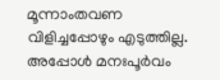മൂന്നാംതവണ വിളിച്ചപ്പോഴും എടുത്തില്ല. അപ്പോൾ മനഃപൂർവം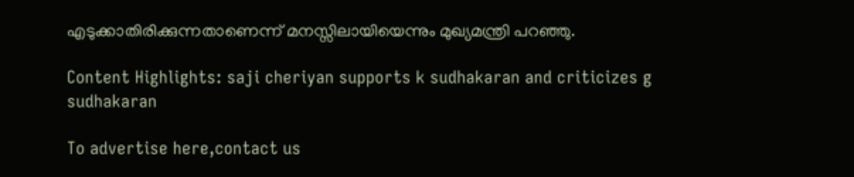എടുക്കാതിരിക്കുന്നതാണെന്ന് മനസ്സിലായിയെന്നും മുഖ്യമന്ത്രി പറഞ്ഞു.

Content Highlights: saji cheriyan supports k sudhakaran and criticizes g sudhakaran

To advertise here,contact us